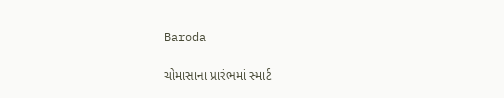Baroda

ચોમાસાના પ્રારંભમાં સ્માર્ટ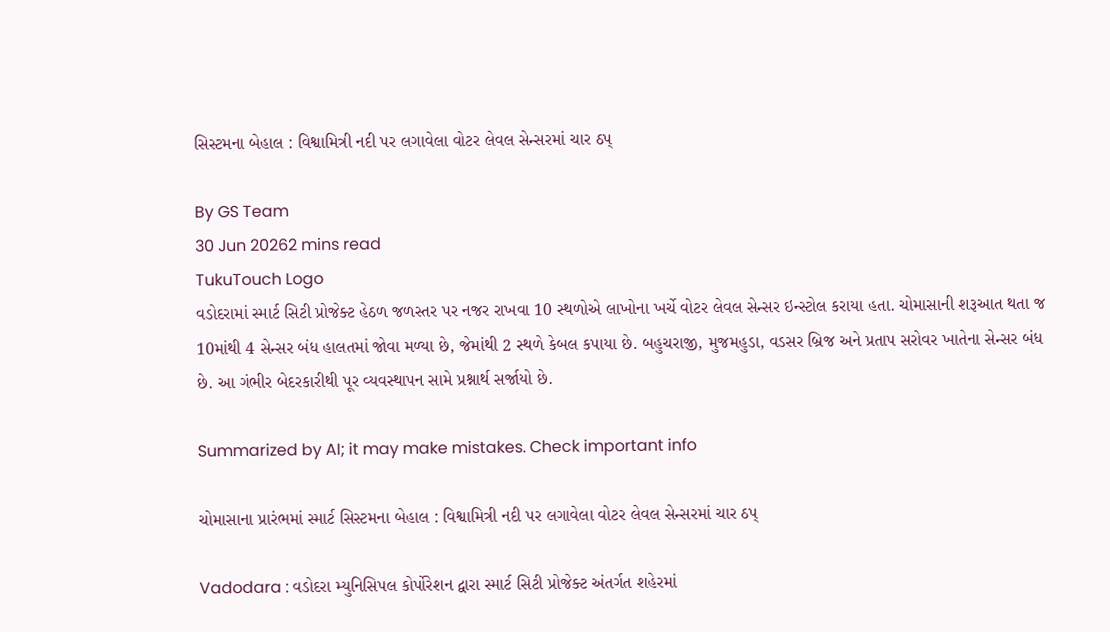સિસ્ટમના બેહાલ : વિશ્વામિત્રી નદી પર લગાવેલા વોટર લેવલ સેન્સરમાં ચાર ઠપ્

By GS Team
30 Jun 20262 mins read
TukuTouch Logo
વડોદરામાં સ્માર્ટ સિટી પ્રોજેક્ટ હેઠળ જળસ્તર પર નજર રાખવા 10 સ્થળોએ લાખોના ખર્ચે વોટર લેવલ સેન્સર ઇન્સ્ટોલ કરાયા હતા. ચોમાસાની શરૂઆત થતા જ 10માંથી 4 સેન્સર બંધ હાલતમાં જોવા મળ્યા છે, જેમાંથી 2 સ્થળે કેબલ કપાયા છે. બહુચરાજી, મુજમહુડા, વડસર બ્રિજ અને પ્રતાપ સરોવર ખાતેના સેન્સર બંધ છે. આ ગંભીર બેદરકારીથી પૂર વ્યવસ્થાપન સામે પ્રશ્નાર્થ સર્જાયો છે.

Summarized by AI; it may make mistakes. Check important info

ચોમાસાના પ્રારંભમાં સ્માર્ટ સિસ્ટમના બેહાલ : વિશ્વામિત્રી નદી પર લગાવેલા વોટર લેવલ સેન્સરમાં ચાર ઠપ્

Vadodara : વડોદરા મ્યુનિસિપલ કોર્પોરેશન દ્વારા સ્માર્ટ સિટી પ્રોજેક્ટ અંતર્ગત શહેરમાં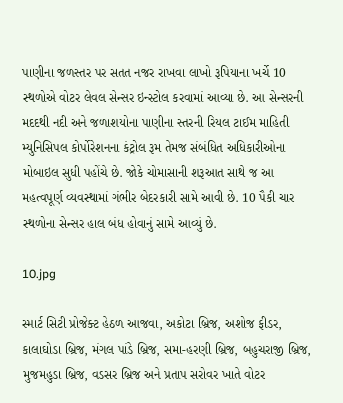પાણીના જળસ્તર પર સતત નજર રાખવા લાખો રૂપિયાના ખર્ચે 10 સ્થળોએ વોટર લેવલ સેન્સર ઇન્સ્ટોલ કરવામાં આવ્યા છે. આ સેન્સરની મદદથી નદી અને જળાશયોના પાણીના સ્તરની રિયલ ટાઈમ માહિતી મ્યુનિસિપલ કોર્પોરેશનના કંટ્રોલ રૂમ તેમજ સંબંધિત અધિકારીઓના મોબાઇલ સુધી પહોંચે છે. જોકે ચોમાસાની શરૂઆત સાથે જ આ મહત્વપૂર્ણ વ્યવસ્થામાં ગંભીર બેદરકારી સામે આવી છે. 10 પૈકી ચાર સ્થળોના સેન્સર હાલ બંધ હોવાનું સામે આવ્યું છે.

10.jpg

સ્માર્ટ સિટી પ્રોજેક્ટ હેઠળ આજવા, અકોટા બ્રિજ, અશોજ ફીડર, કાલાઘોડા બ્રિજ, મંગલ પાંડે બ્રિજ, સમા-હરણી બ્રિજ, બહુચરાજી બ્રિજ, મુજમહુડા બ્રિજ, વડસર બ્રિજ અને પ્રતાપ સરોવર ખાતે વોટર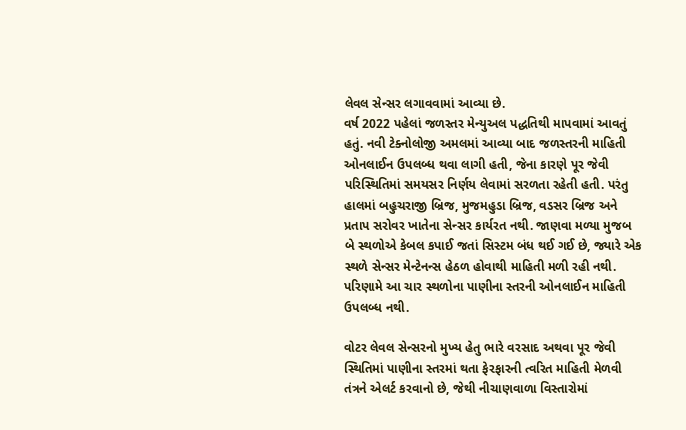લેવલ સેન્સર લગાવવામાં આવ્યા છે.
વર્ષ 2022 પહેલાં જળસ્તર મેન્યુઅલ પદ્ધતિથી માપવામાં આવતું હતું. નવી ટેક્નોલોજી અમલમાં આવ્યા બાદ જળસ્તરની માહિતી ઓનલાઈન ઉપલબ્ધ થવા લાગી હતી, જેના કારણે પૂર જેવી પરિસ્થિતિમાં સમયસર નિર્ણય લેવામાં સરળતા રહેતી હતી. પરંતુ હાલમાં બહુચરાજી બ્રિજ, મુજમહુડા બ્રિજ, વડસર બ્રિજ અને પ્રતાપ સરોવર ખાતેના સેન્સર કાર્યરત નથી. જાણવા મળ્યા મુજબ બે સ્થળોએ કેબલ કપાઈ જતાં સિસ્ટમ બંધ થઈ ગઈ છે, જ્યારે એક સ્થળે સેન્સર મેન્ટેનન્સ હેઠળ હોવાથી માહિતી મળી રહી નથી. પરિણામે આ ચાર સ્થળોના પાણીના સ્તરની ઓનલાઈન માહિતી ઉપલબ્ધ નથી.

વોટર લેવલ સેન્સરનો મુખ્ય હેતુ ભારે વરસાદ અથવા પૂર જેવી સ્થિતિમાં પાણીના સ્તરમાં થતા ફેરફારની ત્વરિત માહિતી મેળવી તંત્રને એલર્ટ કરવાનો છે, જેથી નીચાણવાળા વિસ્તારોમાં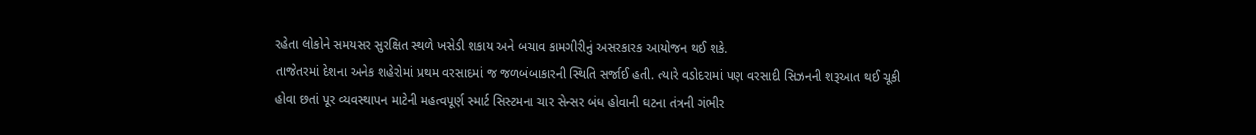રહેતા લોકોને સમયસર સુરક્ષિત સ્થળે ખસેડી શકાય અને બચાવ કામગીરીનું અસરકારક આયોજન થઈ શકે.
તાજેતરમાં દેશના અનેક શહેરોમાં પ્રથમ વરસાદમાં જ જળબંબાકારની સ્થિતિ સર્જાઈ હતી. ત્યારે વડોદરામાં પણ વરસાદી સિઝનની શરૂઆત થઈ ચૂકી હોવા છતાં પૂર વ્યવસ્થાપન માટેની મહત્વપૂર્ણ સ્માર્ટ સિસ્ટમના ચાર સેન્સર બંધ હોવાની ઘટના તંત્રની ગંભીર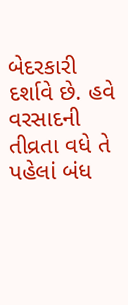બેદરકારી દર્શાવે છે. હવે વરસાદની તીવ્રતા વધે તે પહેલાં બંધ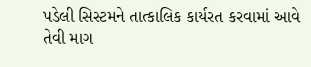પડેલી સિસ્ટમને તાત્કાલિક કાર્યરત કરવામાં આવે તેવી માગ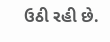ઉઠી રહી છે.